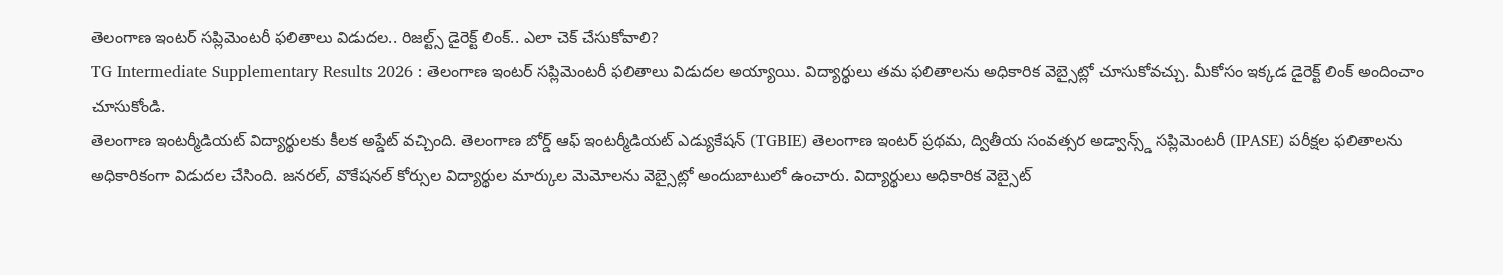తెలంగాణ ఇంటర్ సప్లిమెంటరీ ఫలితాలు విడుదల.. రిజల్ట్స్ డైరెక్ట్ లింక్.. ఎలా చెక్ చేసుకోవాలి?
TG Intermediate Supplementary Results 2026 : తెలంగాణ ఇంటర్ సప్లిమెంటరీ ఫలితాలు విడుదల అయ్యాయి. విద్యార్థులు తమ ఫలితాలను అధికారిక వెబ్సైట్లో చూసుకోవచ్చు. మీకోసం ఇక్కడ డైరెక్ట్ లింక్ అందించాం చూసుకోండి.
తెలంగాణ ఇంటర్మీడియట్ విద్యార్థులకు కీలక అప్డేట్ వచ్చింది. తెలంగాణ బోర్డ్ ఆఫ్ ఇంటర్మీడియట్ ఎడ్యుకేషన్ (TGBIE) తెలంగాణ ఇంటర్ ప్రథమ, ద్వితీయ సంవత్సర అడ్వాన్స్డ్ సప్లిమెంటరీ (IPASE) పరీక్షల ఫలితాలను అధికారికంగా విడుదల చేసింది. జనరల్, వొకేషనల్ కోర్సుల విద్యార్థుల మార్కుల మెమోలను వెబ్సైట్లో అందుబాటులో ఉంచారు. విద్యార్థులు అధికారిక వెబ్సైట్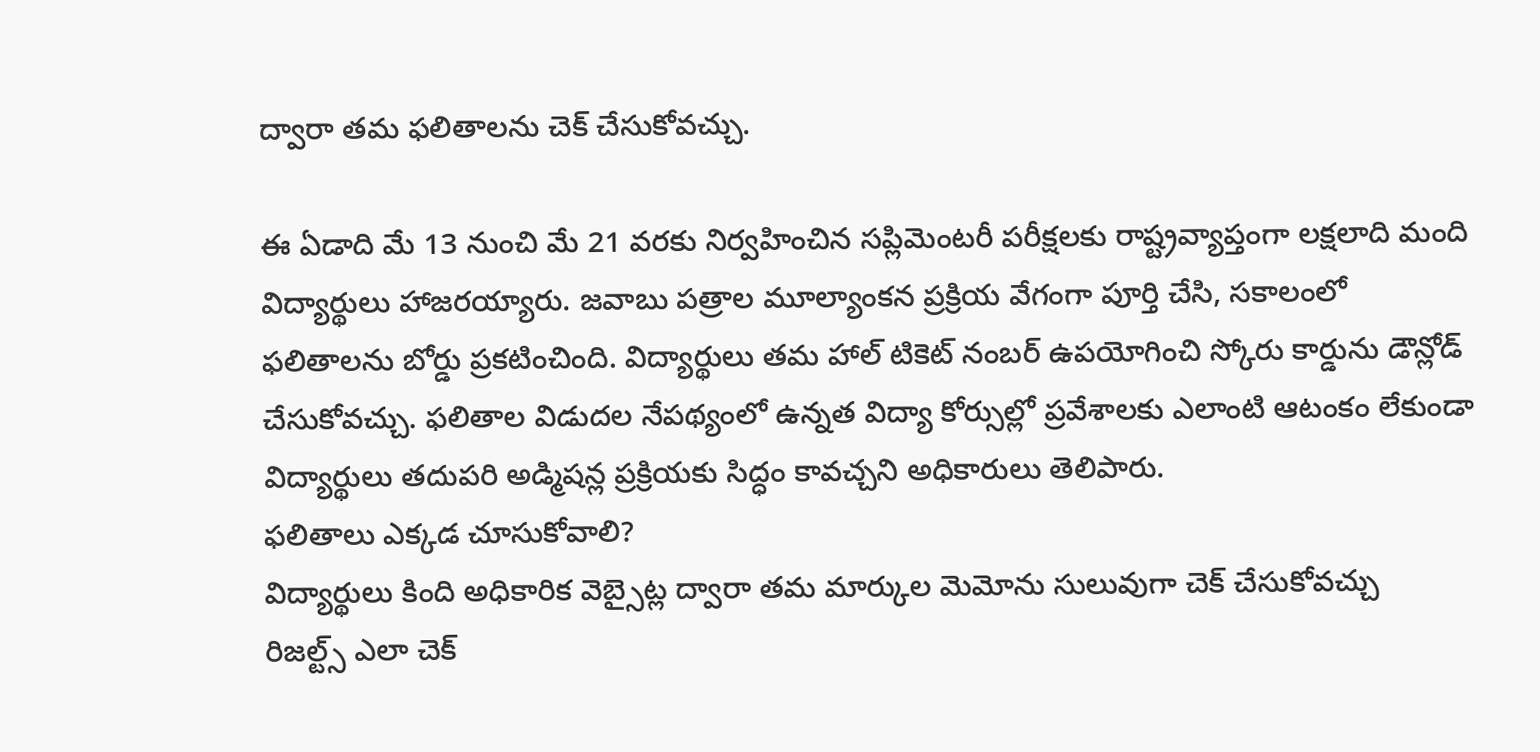ద్వారా తమ ఫలితాలను చెక్ చేసుకోవచ్చు.

ఈ ఏడాది మే 13 నుంచి మే 21 వరకు నిర్వహించిన సప్లిమెంటరీ పరీక్షలకు రాష్ట్రవ్యాప్తంగా లక్షలాది మంది విద్యార్థులు హాజరయ్యారు. జవాబు పత్రాల మూల్యాంకన ప్రక్రియ వేగంగా పూర్తి చేసి, సకాలంలో ఫలితాలను బోర్డు ప్రకటించింది. విద్యార్థులు తమ హాల్ టికెట్ నంబర్ ఉపయోగించి స్కోరు కార్డును డౌన్లోడ్ చేసుకోవచ్చు. ఫలితాల విడుదల నేపథ్యంలో ఉన్నత విద్యా కోర్సుల్లో ప్రవేశాలకు ఎలాంటి ఆటంకం లేకుండా విద్యార్థులు తదుపరి అడ్మిషన్ల ప్రక్రియకు సిద్ధం కావచ్చని అధికారులు తెలిపారు.
ఫలితాలు ఎక్కడ చూసుకోవాలి?
విద్యార్థులు కింది అధికారిక వెబ్సైట్ల ద్వారా తమ మార్కుల మెమోను సులువుగా చెక్ చేసుకోవచ్చు
రిజల్ట్స్ ఎలా చెక్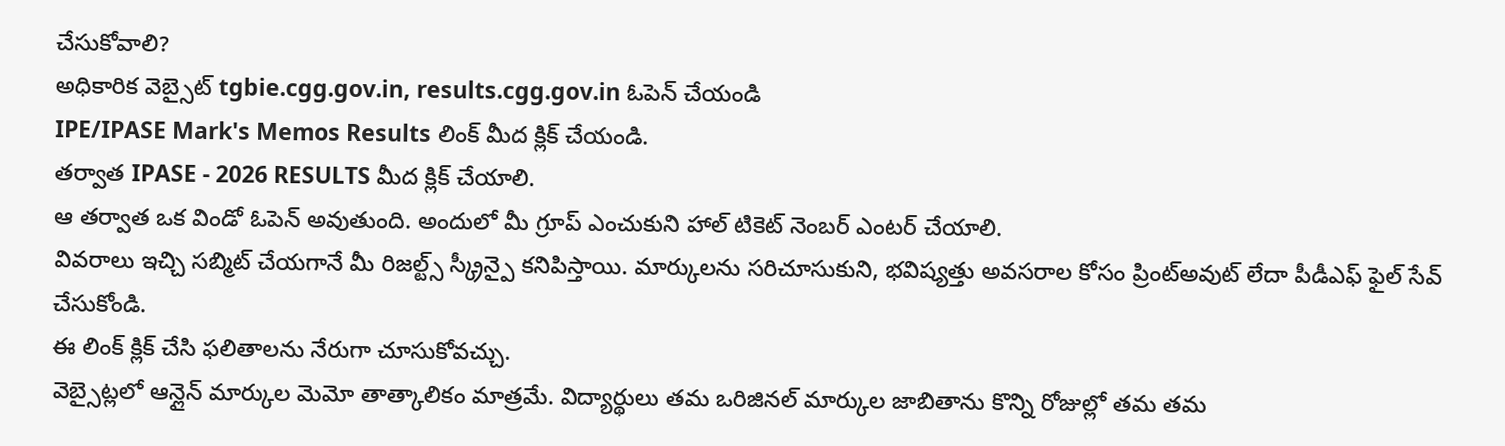చేసుకోవాలి?
అధికారిక వెబ్సైట్ tgbie.cgg.gov.in, results.cgg.gov.in ఓపెన్ చేయండి
IPE/IPASE Mark's Memos Results లింక్ మీద క్లిక్ చేయండి.
తర్వాత IPASE - 2026 RESULTS మీద క్లిక్ చేయాలి.
ఆ తర్వాత ఒక విండో ఓపెన్ అవుతుంది. అందులో మీ గ్రూప్ ఎంచుకుని హాల్ టికెట్ నెంబర్ ఎంటర్ చేయాలి.
వివరాలు ఇచ్చి సబ్మిట్ చేయగానే మీ రిజల్ట్స్ స్క్రీన్పై కనిపిస్తాయి. మార్కులను సరిచూసుకుని, భవిష్యత్తు అవసరాల కోసం ప్రింట్అవుట్ లేదా పీడీఎఫ్ ఫైల్ సేవ్ చేసుకోండి.
ఈ లింక్ క్లిక్ చేసి ఫలితాలను నేరుగా చూసుకోవచ్చు.
వెబ్సైట్లలో ఆన్లైన్ మార్కుల మెమో తాత్కాలికం మాత్రమే. విద్యార్థులు తమ ఒరిజినల్ మార్కుల జాబితాను కొన్ని రోజుల్లో తమ తమ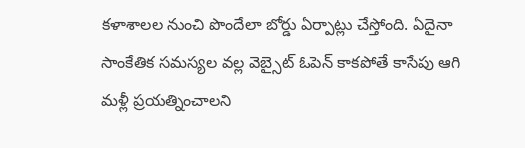కళాశాలల నుంచి పొందేలా బోర్డు ఏర్పాట్లు చేస్తోంది. ఏదైనా సాంకేతిక సమస్యల వల్ల వెబ్సైట్ ఓపెన్ కాకపోతే కాసేపు ఆగి మళ్లీ ప్రయత్నించాలని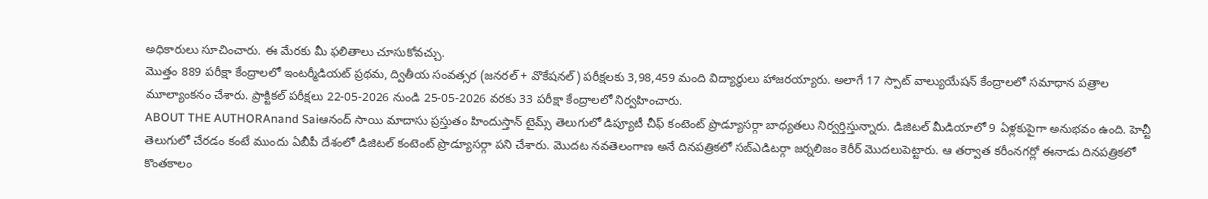అధికారులు సూచించారు. ఈ మేరకు మీ ఫలితాలు చూసుకోవచ్చు.
మొత్తం 889 పరీక్షా కేంద్రాలలో ఇంటర్మీడియట్ ప్రథమ, ద్వితీయ సంవత్సర (జనరల్ + వొకేషనల్) పరీక్షలకు 3,98,459 మంది విద్యార్థులు హాజరయ్యారు. అలాగే 17 స్పాట్ వాల్యుయేషన్ కేంద్రాలలో సమాధాన పత్రాల మూల్యాంకనం చేశారు. ప్రాక్టికల్ పరీక్షలు 22-05-2026 నుండి 25-05-2026 వరకు 33 పరీక్షా కేంద్రాలలో నిర్వహించారు.
ABOUT THE AUTHORAnand Saiఆనంద్ సాయి మాదాసు ప్రస్తుతం హిందుస్తాన్ టైమ్స్ తెలుగులో డిప్యూటీ చీఫ్ కంటెంట్ ప్రొడ్యూసర్గా బాధ్యతలు నిర్వర్తిస్తున్నారు. డిజిటల్ మీడియాలో 9 ఏళ్లకుపైగా అనుభవం ఉంది. హెచ్టీ తెలుగులో చేరడం కంటే ముందు ఏబీపీ దేశంలో డిజిటల్ కంటెంట్ ప్రొడ్యూసర్గా పని చేశారు. మెుదట నవతెలంగాణ అనే దినపత్రికలో సబ్ఎడిటర్గా జర్నలిజం కెరీర్ మెుదలుపెట్టారు. ఆ తర్వాత కరీంనగర్లో ఈనాడు దినపత్రికలో కొంతకాలం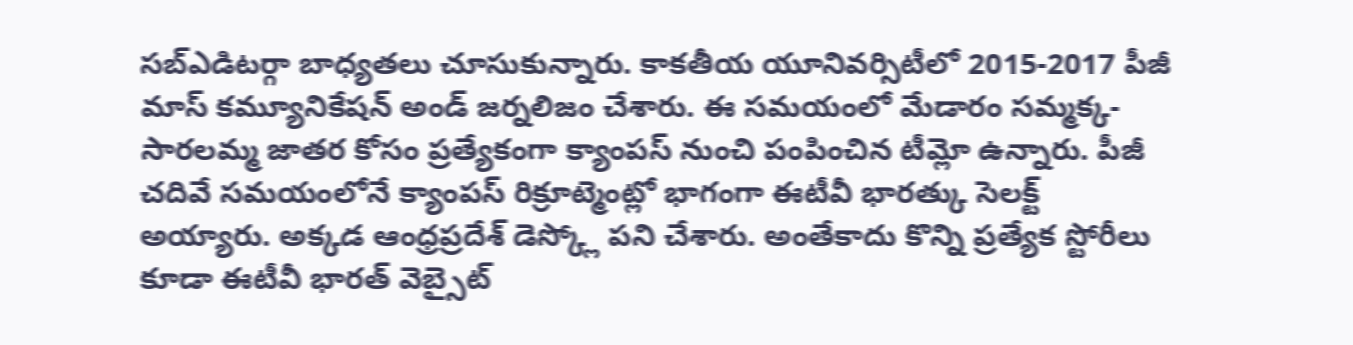సబ్ఎడిటర్గా బాధ్యతలు చూసుకున్నారు. కాకతీయ యూనివర్సిటీలో 2015-2017 పీజీ మాస్ కమ్యూనికేషన్ అండ్ జర్నలిజం చేశారు. ఈ సమయంలో మేడారం సమ్మక్క-సారలమ్మ జాతర కోసం ప్రత్యేకంగా క్యాంపస్ నుంచి పంపించిన టీమ్లో ఉన్నారు. పీజీ చదివే సమయంలోనే క్యాంపస్ రిక్రూట్మెంట్లో భాగంగా ఈటీవీ భారత్కు సెలక్ట్ అయ్యారు. అక్కడ ఆంధ్రప్రదేశ్ డెస్క్లో పని చేశారు. అంతేకాదు కొన్ని ప్రత్యేక స్టోరీలు కూడా ఈటీవీ భారత్ వెబ్సైట్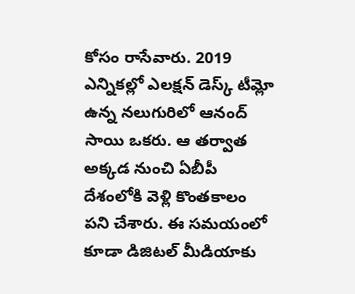కోసం రాసేవారు. 2019 ఎన్నికల్లో ఎలక్షన్ డెస్క్ టీమ్లో ఉన్న నలుగురిలో ఆనంద్ సాయి ఒకరు. ఆ తర్వాత అక్కడ నుంచి ఏబీపీ దేశంలోకి వెళ్లి కొంతకాలం పని చేశారు. ఈ సమయంలో కూడా డిజిటల్ మీడియాకు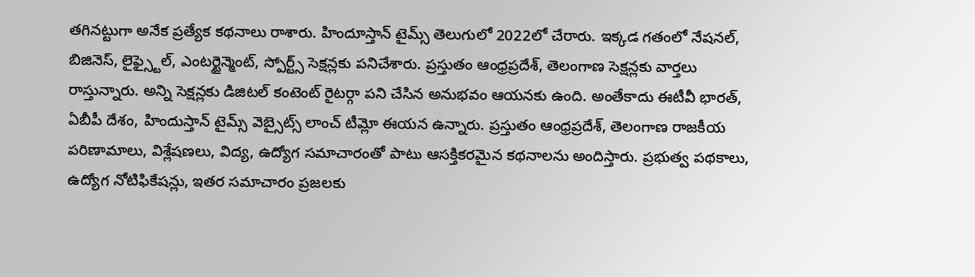తగినట్టుగా అనేక ప్రత్యేక కథనాలు రాశారు. హిందూస్తాన్ టైమ్స్ తెలుగులో 2022లో చేరారు. ఇక్కడ గతంలో నేషనల్, బిజినెస్, లైఫ్స్టైల్, ఎంటర్టైన్మెంట్, స్పోర్ట్స్ సెక్షన్లకు పనిచేశారు. ప్రస్తుతం ఆంధ్రప్రదేశ్, తెలంగాణ సెక్షన్లకు వార్తలు రాస్తున్నారు. అన్ని సెక్షన్లకు డిజిటల్ కంటెంట్ రైటర్గా పని చేసిన అనుభవం ఆయనకు ఉంది. అంతేకాదు ఈటీవీ భారత్, ఏబీపీ దేశం, హిందుస్తాన్ టైమ్స్ వెబ్సైట్స్ లాంచ్ టీమ్లో ఈయన ఉన్నారు. ప్రస్తుతం ఆంధ్రప్రదేశ్, తెలంగాణ రాజకీయ పరిణామాలు, విశ్లేషణలు, విద్య, ఉద్యోగ సమాచారంతో పాటు ఆసక్తికరమైన కథనాలను అందిస్తారు. ప్రభుత్వ పథకాలు, ఉద్యోగ నోటిఫికేషన్లు, ఇతర సమాచారం ప్రజలకు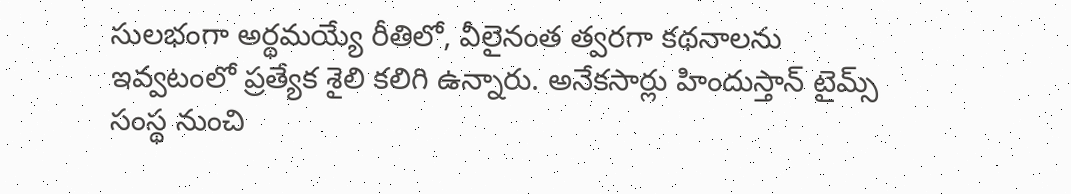సులభంగా అర్థమయ్యే రీతిలో, వీలైనంత త్వరగా కథనాలను ఇవ్వటంలో ప్రత్యేక శైలి కలిగి ఉన్నారు. అనేకసార్లు హిందుస్తాన్ టైమ్స్ సంస్థ నుంచి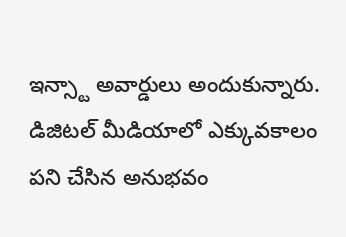ఇన్స్టా అవార్డులు అందుకున్నారు. డిజిటల్ మీడియాలో ఎక్కువకాలం పని చేసిన అనుభవం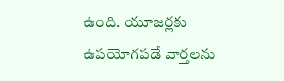ఉంది. యూజర్లకు ఉపయోగపడే వార్తలను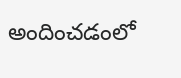అందించడంలో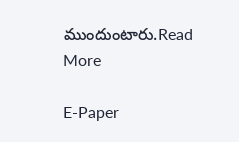ముందుంటారు.Read More

E-Paper